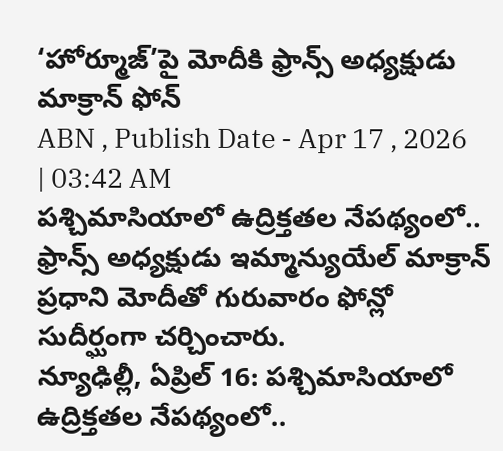‘హోర్మూజ్’పై మోదీకి ఫ్రాన్స్ అధ్యక్షుడు మాక్రాన్ ఫోన్
ABN , Publish Date - Apr 17 , 2026 | 03:42 AM
పశ్చిమాసియాలో ఉద్రిక్తతల నేపథ్యంలో.. ఫ్రాన్స్ అధ్యక్షుడు ఇమ్మాన్యుయేల్ మాక్రాన్ ప్రధాని మోదీతో గురువారం ఫోన్లో సుదీర్ఘంగా చర్చించారు.
న్యూఢిల్లీ, ఏప్రిల్ 16: పశ్చిమాసియాలో ఉద్రిక్తతల నేపథ్యంలో..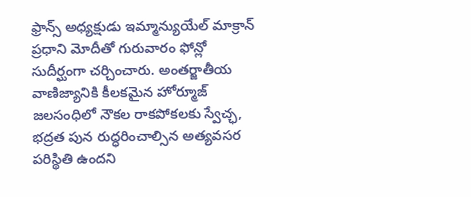ఫ్రాన్స్ అధ్యక్షుడు ఇమ్మాన్యుయేల్ మాక్రాన్ ప్రధాని మోదీతో గురువారం ఫోన్లో సుదీర్ఘంగా చర్చించారు. అంతర్జాతీయ వాణిజ్యానికి కీలకమైన హోర్మూజ్ జలసంధిలో నౌకల రాకపోకలకు స్వేచ్ఛ, భద్రత పున రుద్ధరించాల్సిన అత్యవసర పరిస్థితి ఉందని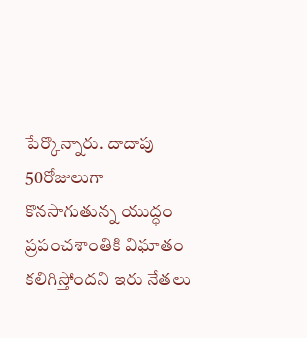పేర్కొన్నారు. దాదాపు 50రోజులుగా కొనసాగుతున్న యుద్ధం ప్రపంచశాంతికి విఘాతం కలిగిస్తోందని ఇరు నేతలు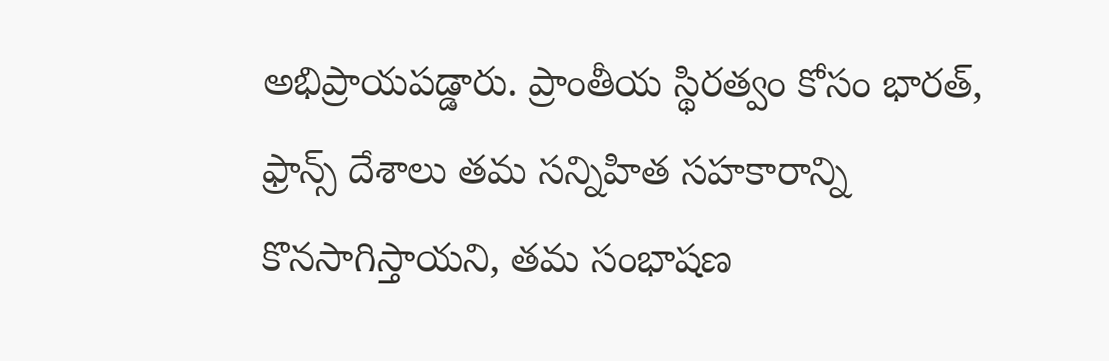అభిప్రాయపడ్డారు. ప్రాంతీయ స్థిరత్వం కోసం భారత్, ఫ్రాన్స్ దేశాలు తమ సన్నిహిత సహకారాన్ని కొనసాగిస్తాయని, తమ సంభాషణ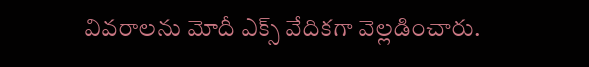వివరాలను మోదీ ఎక్స్ వేదికగా వెల్లడించారు.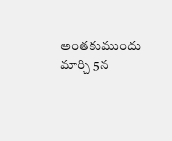అంతకుముందు మార్చి 5న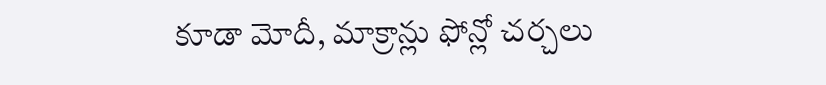కూడా మోదీ, మాక్రాన్లు ఫోన్లో చర్చలు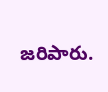జరిపారు.